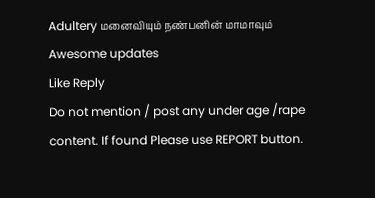Adultery மனைவியும் நண்பனின் மாமாவும்
Awesome updates
Like Reply
Do not mention / post any under age /rape content. If found Please use REPORT button.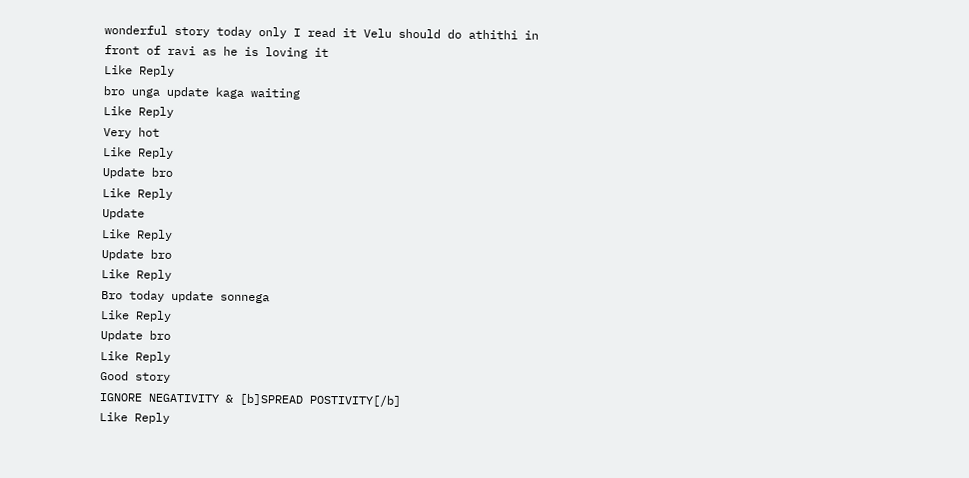wonderful story today only I read it Velu should do athithi in front of ravi as he is loving it
Like Reply
bro unga update kaga waiting
Like Reply
Very hot
Like Reply
Update bro
Like Reply
Update
Like Reply
Update bro
Like Reply
Bro today update sonnega
Like Reply
Update bro
Like Reply
Good story
IGNORE NEGATIVITY & [b]SPREAD POSTIVITY[/b]
Like Reply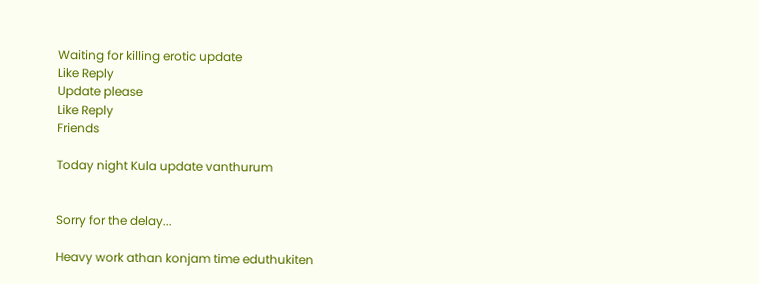Waiting for killing erotic update
Like Reply
Update please
Like Reply
Friends

Today night Kula update vanthurum


Sorry for the delay...

Heavy work athan konjam time eduthukiten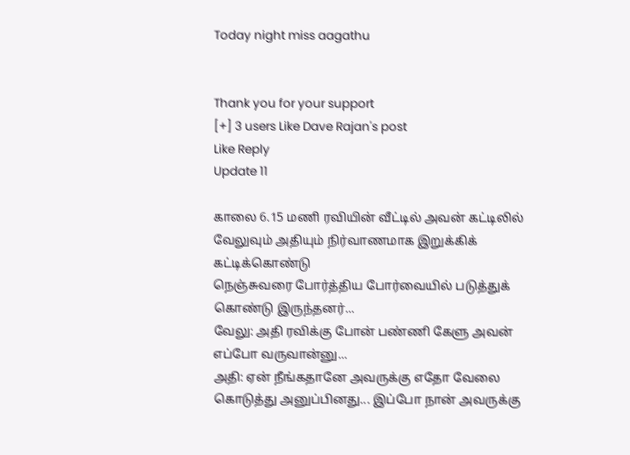Today night miss aagathu


Thank you for your support
[+] 3 users Like Dave Rajan's post
Like Reply
Update 11

காலை 6.15 மணி ரவியின் வீட்டில் அவன் கட்டிலில் வேலுவும் அதியும் நிர்வாணமாக இறுக்கிக் கட்டிக்கொண்டு
நெஞ்சுவரை போர்த்திய போர்வையில் படுத்துக் கொண்டு இருந்தனர்...
வேலு: அதி ரவிக்கு போன் பண்ணி கேளு அவன் எப்போ வருவான்னு...
அதி: ஏன் நீங்கதானே அவருக்கு எதோ வேலை கொடுத்து அனுப்பினது... இப்போ நான் அவருக்கு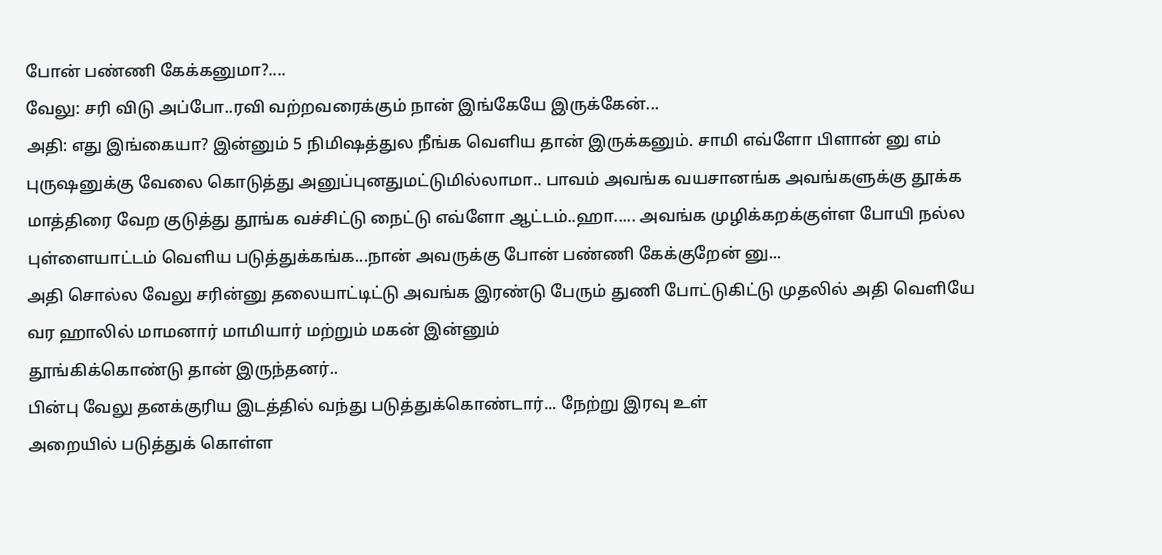போன் பண்ணி கேக்கனுமா?....
வேலு: சரி விடு அப்போ..ரவி வற்றவரைக்கும் நான் இங்கேயே இருக்கேன்...
அதி: எது இங்கையா? இன்னும் 5 நிமிஷத்துல நீங்க வெளிய தான் இருக்கனும். சாமி எவ்ளோ பிளான் னு எம் புருஷனுக்கு வேலை கொடுத்து அனுப்புனதுமட்டுமில்லாமா.. பாவம் அவங்க வயசானங்க அவங்களுக்கு தூக்க மாத்திரை வேற குடுத்து தூங்க வச்சிட்டு நைட்டு எவ்ளோ ஆட்டம்..ஹா..... அவங்க முழிக்கறக்குள்ள போயி நல்ல புள்ளையாட்டம் வெளிய படுத்துக்கங்க...நான் அவருக்கு போன் பண்ணி கேக்குறேன் னு...
அதி சொல்ல வேலு சரின்னு தலையாட்டிட்டு அவங்க இரண்டு பேரும் துணி போட்டுகிட்டு முதலில் அதி வெளியே வர ஹாலில் மாமனார் மாமியார் மற்றும் மகன் இன்னும்
தூங்கிக்கொண்டு தான் இருந்தனர்..
பின்பு வேலு தனக்குரிய இடத்தில் வந்து படுத்துக்கொண்டார்... நேற்று இரவு உள்
அறையில் படுத்துக் கொள்ள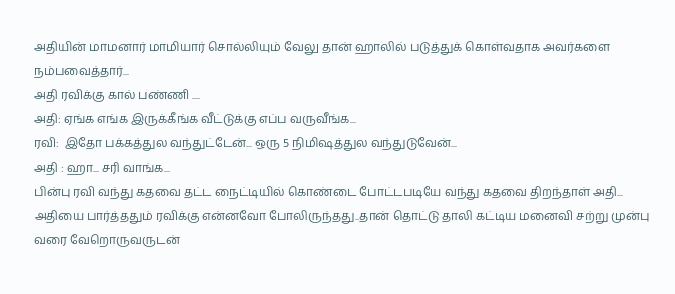அதியின் மாமனார் மாமியார் சொல்லியும் வேலு தான் ஹாலில் படுத்துக் கொள்வதாக அவர்களை நம்பவைத்தார்...
அதி ரவிக்கு கால் பண்ணி ....
அதி: ஏங்க எங்க இருக்கீங்க வீட்டுக்கு எப்ப வருவீங்க...
ரவி:  இதோ பக்கத்துல வந்துட்டேன்... ஒரு 5 நிமிஷத்துல வந்துடுவேன்...
அதி : ஹா... சரி வாங்க...
பின்பு ரவி வந்து கதவை தட்ட நைட்டியில் கொண்டை போட்டபடியே வந்து கதவை திறந்தாள் அதி...
அதியை பார்த்ததும் ரவிக்கு என்னவோ போலிருந்தது..தான் தொட்டு தாலி கட்டிய மனைவி சற்று முன்பு வரை வேறொருவருடன்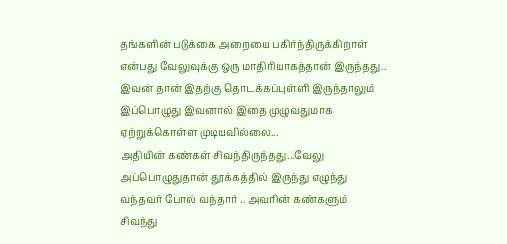தங்களின் படுக்கை அறையை பகிர்ந்திருக்கிறாள் என்பது வேலுவுக்கு ஒரு மாதிரியாகத்தான் இருந்தது.. இவன் தான் இதற்கு தொடக்கப்புள்ளி இருந்தாலும் இப்பொழுது இவனால் இதை முழுவதுமாக ஏற்றுக்கொள்ள முடியவில்லை...
அதியின் கண்கள் சிவந்திருந்தது...வேலு அப்பொழுதுதான் தூக்கத்தில் இருந்து எழுந்து வந்தவர் போல் வந்தார் .. அவரின் கண்களும் சிவந்து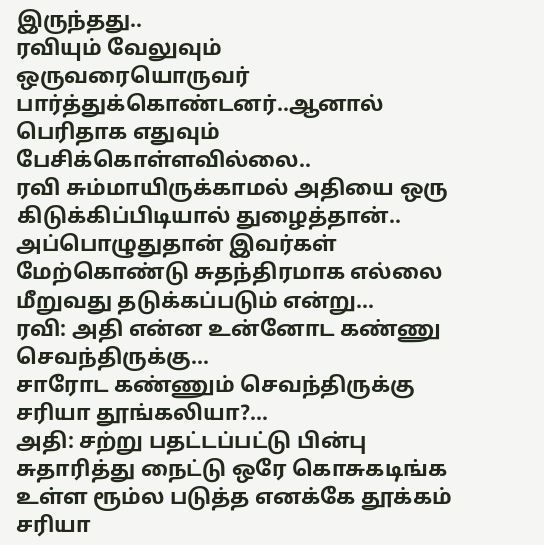இருந்தது..
ரவியும் வேலுவும் ஒருவரையொருவர் பார்த்துக்கொண்டனர்..ஆனால் பெரிதாக எதுவும் பேசிக்கொள்ளவில்லை..
ரவி சும்மாயிருக்காமல் அதியை ஒரு கிடுக்கிப்பிடியால் துழைத்தான்.. அப்பொழுதுதான் இவர்கள் மேற்கொண்டு சுதந்திரமாக எல்லை மீறுவது தடுக்கப்படும் என்று...
ரவி: அதி என்ன உன்னோட கண்ணு செவந்திருக்கு...
சாரோட கண்ணும் செவந்திருக்கு சரியா தூங்கலியா?...
அதி: சற்று பதட்டப்பட்டு பின்பு சுதாரித்து நைட்டு ஒரே கொசுகடிங்க  உள்ள ரூம்ல படுத்த எனக்கே தூக்கம் சரியா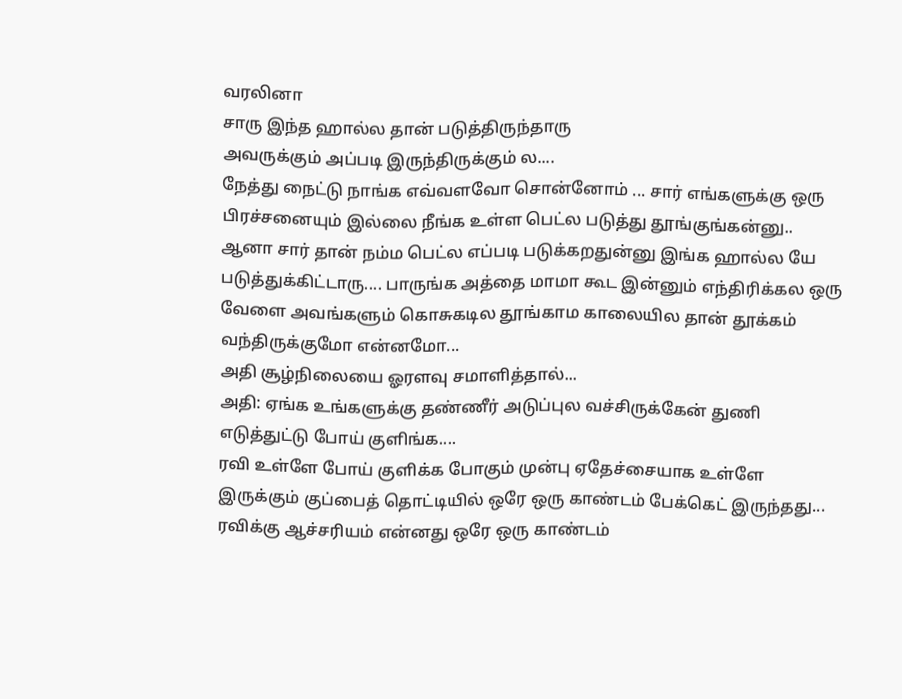வரலினா
சாரு இந்த ஹால்ல தான் படுத்திருந்தாரு
அவருக்கும் அப்படி இருந்திருக்கும் ல....
நேத்து நைட்டு நாங்க எவ்வளவோ சொன்னோம் ... சார் எங்களுக்கு ஒரு பிரச்சனையும் இல்லை நீங்க உள்ள பெட்ல படுத்து தூங்குங்கன்னு.. ஆனா சார் தான் நம்ம பெட்ல எப்படி படுக்கறதுன்னு இங்க ஹால்ல யே படுத்துக்கிட்டாரு.... பாருங்க அத்தை மாமா கூட இன்னும் எந்திரிக்கல ஒரு வேளை அவங்களும் கொசுகடில தூங்காம காலையில தான் தூக்கம் வந்திருக்குமோ என்னமோ...
அதி சூழ்நிலையை ஓரளவு சமாளித்தால்...
அதி: ஏங்க உங்களுக்கு தண்ணீர் அடுப்புல வச்சிருக்கேன் துணி எடுத்துட்டு போய் குளிங்க....
ரவி உள்ளே போய் குளிக்க போகும் முன்பு ஏதேச்சையாக உள்ளே இருக்கும் குப்பைத் தொட்டியில் ஒரே ஒரு காண்டம் பேக்கெட் இருந்தது... ரவிக்கு ஆச்சரியம் என்னது ஒரே ஒரு காண்டம்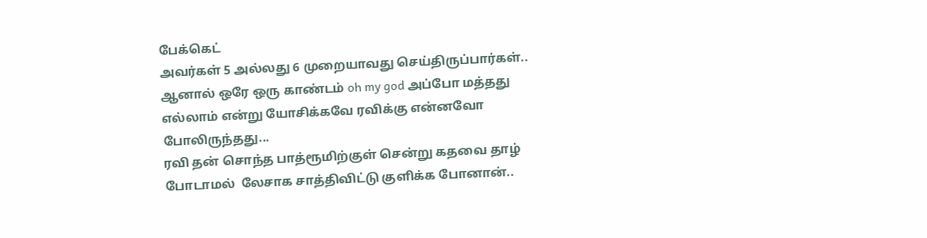பேக்கெட்
அவர்கள் 5 அல்லது 6 முறையாவது செய்திருப்பார்கள்.. ஆனால் ஒரே ஒரு காண்டம் oh my god அப்போ மத்தது எல்லாம் என்று யோசிக்கவே ரவிக்கு என்னவோ போலிருந்தது...
ரவி தன் சொந்த பாத்ரூமிற்குள் சென்று கதவை தாழ் போடாமல்  லேசாக சாத்திவிட்டு குளிக்க போனான்..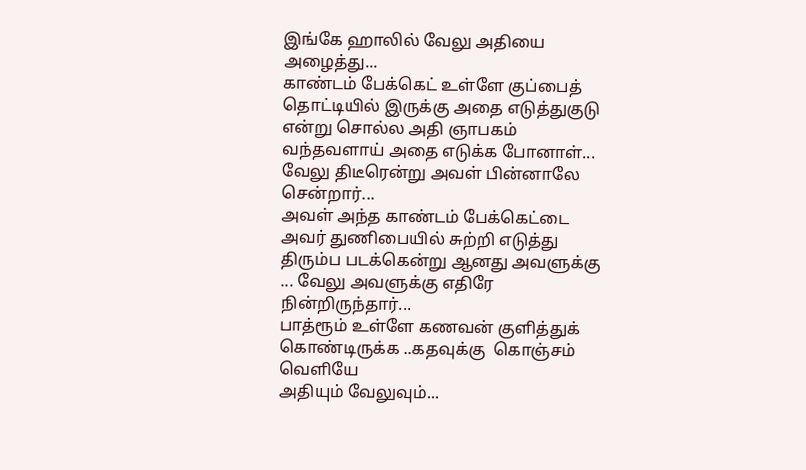இங்கே ஹாலில் வேலு அதியை அழைத்து...
காண்டம் பேக்கெட் உள்ளே குப்பைத் தொட்டியில் இருக்கு அதை எடுத்துகுடு என்று சொல்ல அதி ஞாபகம் வந்தவளாய் அதை எடுக்க போனாள்... வேலு திடீரென்று அவள் பின்னாலே சென்றார்...
அவள் அந்த காண்டம் பேக்கெட்டை அவர் துணிபையில் சுற்றி எடுத்து திரும்ப படக்கென்று ஆனது அவளுக்கு ... வேலு அவளுக்கு எதிரே நின்றிருந்தார்...
பாத்ரூம் உள்ளே கணவன் குளித்துக் கொண்டிருக்க ..கதவுக்கு  கொஞ்சம் வெளியே
அதியும் வேலுவும்...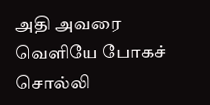அதி அவரை வெளியே போகச் சொல்லி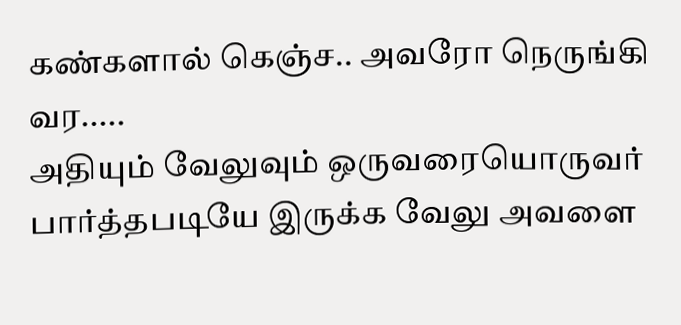கண்களால் கெஞ்ச.. அவரோ நெருங்கி வர.....
அதியும் வேலுவும் ஒருவரையொருவர் பார்த்தபடியே இருக்க வேலு அவளை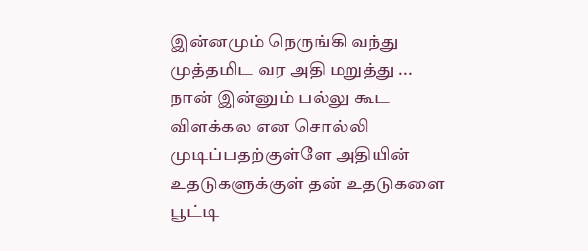இன்னமும் நெருங்கி வந்து முத்தமிட வர அதி மறுத்து ...
நான் இன்னும் பல்லு கூட விளக்கல என சொல்லி முடிப்பதற்குள்ளே அதியின் உதடுகளுக்குள் தன் உதடுகளை பூட்டி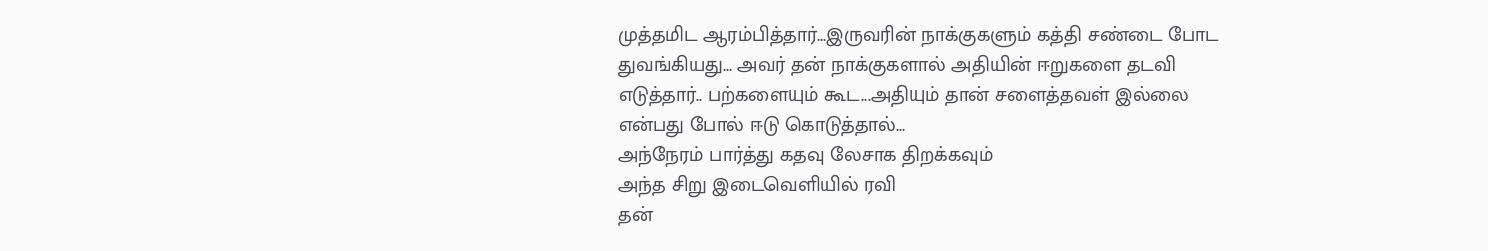முத்தமிட ஆரம்பித்தார்...இருவரின் நாக்குகளும் கத்தி சண்டை போட துவங்கியது... அவர் தன் நாக்குகளால் அதியின் ஈறுகளை தடவி எடுத்தார்.. பற்களையும் கூட...அதியும் தான் சளைத்தவள் இல்லை என்பது போல் ஈடு கொடுத்தால்...
அந்நேரம் பார்த்து கதவு லேசாக திறக்கவும்
அந்த சிறு இடைவெளியில் ரவி
தன்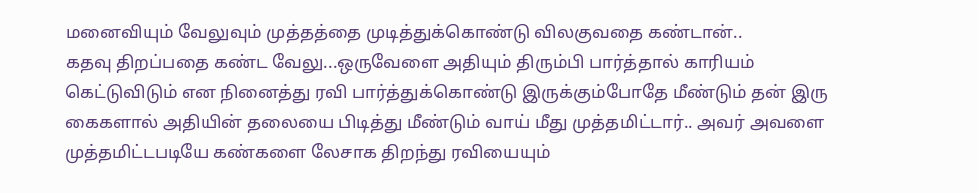மனைவியும் வேலுவும் முத்தத்தை முடித்துக்கொண்டு விலகுவதை கண்டான்..
கதவு திறப்பதை கண்ட வேலு...ஒருவேளை அதியும் திரும்பி பார்த்தால் காரியம் கெட்டுவிடும் என நினைத்து ரவி பார்த்துக்கொண்டு இருக்கும்போதே மீண்டும் தன் இரு கைகளால் அதியின் தலையை பிடித்து மீண்டும் வாய் மீது முத்தமிட்டார்.. அவர் அவளை முத்தமிட்டபடியே கண்களை லேசாக திறந்து ரவியையும்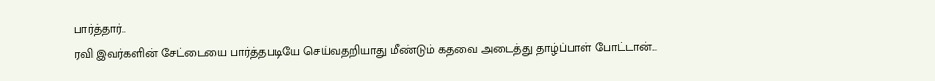பார்த்தார்..
ரவி இவர்களின் சேட்டையை பார்த்தபடியே செய்வதறியாது மீண்டும் கதவை அடைத்து தாழ்ப்பாள் போட்டான்...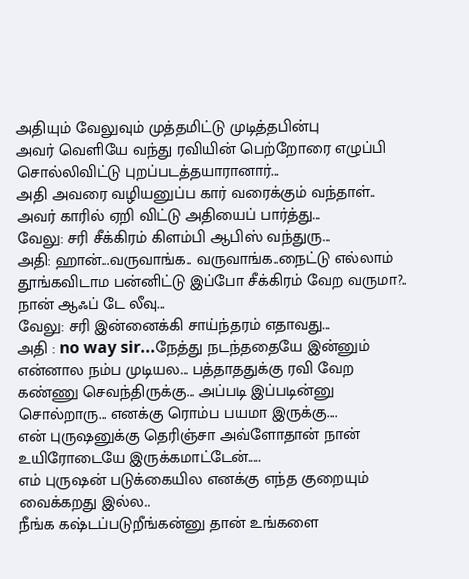அதியும் வேலுவும் முத்தமிட்டு முடித்தபின்பு
அவர் வெளியே வந்து ரவியின் பெற்றோரை எழுப்பி சொல்லிவிட்டு புறப்படத்தயாரானார்...
அதி அவரை வழியனுப்ப கார் வரைக்கும் வந்தாள்..
அவர் காரில் ஏறி விட்டு அதியைப் பார்த்து...
வேலு: சரி சீக்கிரம் கிளம்பி ஆபிஸ் வந்துரு...
அதி: ஹான்...வருவாங்க.. வருவாங்க..நைட்டு எல்லாம் தூங்கவிடாம பன்னிட்டு இப்போ சீக்கிரம் வேற வருமா?.. நான் ஆஃப் டே லீவு...
வேலு: சரி இன்னைக்கி சாய்ந்தரம் எதாவது...
அதி : no way sir...நேத்து நடந்ததையே இன்னும் என்னால நம்ப முடியல... பத்தாததுக்கு ரவி வேற கண்ணு செவந்திருக்கு... அப்படி இப்படின்னு சொல்றாரு... எனக்கு ரொம்ப பயமா இருக்கு....
என் புருஷனுக்கு தெரிஞ்சா அவ்ளோதான் நான் உயிரோடையே இருக்கமாட்டேன்.....
எம் புருஷன் படுக்கையில எனக்கு எந்த குறையும் வைக்கறது இல்ல..
நீங்க கஷ்டப்படுறீங்கன்னு தான் உங்களை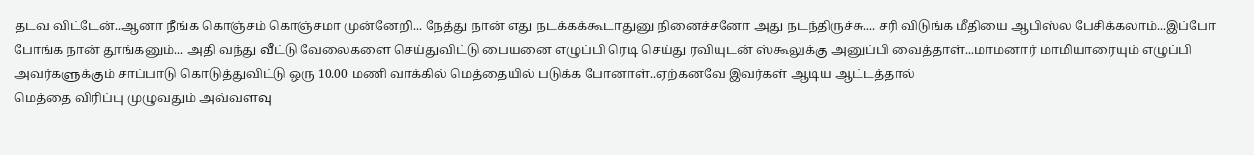தடவ விட்டேன்..ஆனா நீங்க கொஞ்சம் கொஞ்சமா முன்னேறி... நேத்து நான் எது நடக்கக்கூடாதுனு நினைச்சனோ அது நடந்திருச்சு.... சரி விடுங்க மீதியை ஆபிஸ்ல பேசிக்கலாம்...இப்போ போங்க நான் தூங்கனும்... அதி வந்து வீட்டு வேலைகளை செய்துவிட்டு பையனை எழுப்பி ரெடி செய்து ரவியுடன் ஸ்கூலுக்கு அனுப்பி வைத்தாள்...மாமனார் மாமியாரையும் எழுப்பி அவர்களுக்கும் சாப்பாடு கொடுத்துவிட்டு ஒரு 10.00 மணி வாக்கில் மெத்தையில் படுக்க போனாள்..ஏற்கனவே இவர்கள் ஆடிய ஆட்டத்தால்
மெத்தை விரிப்பு முழுவதும் அவ்வளவு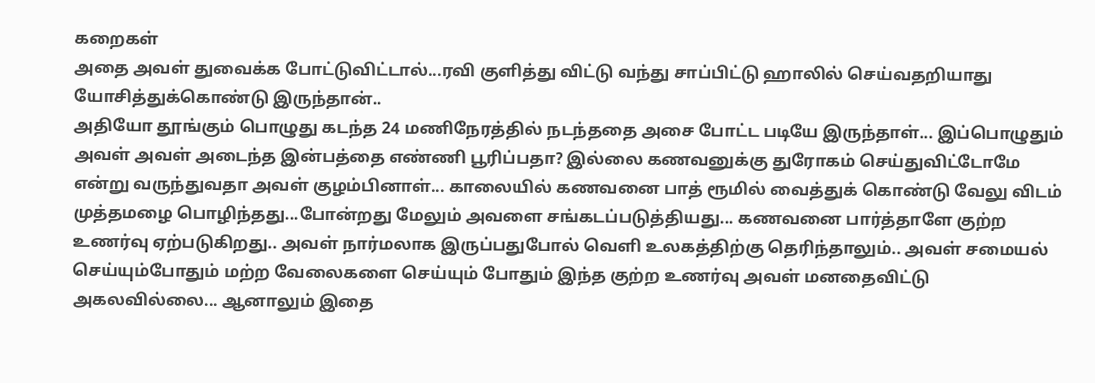கறைகள்
அதை அவள் துவைக்க போட்டுவிட்டால்...ரவி குளித்து விட்டு வந்து சாப்பிட்டு ஹாலில் செய்வதறியாது யோசித்துக்கொண்டு இருந்தான்..
அதியோ தூங்கும் பொழுது கடந்த 24 மணிநேரத்தில் நடந்ததை அசை போட்ட படியே இருந்தாள்... இப்பொழுதும் அவள் அவள் அடைந்த இன்பத்தை எண்ணி பூரிப்பதா? இல்லை கணவனுக்கு துரோகம் செய்துவிட்டோமே என்று வருந்துவதா அவள் குழம்பினாள்... காலையில் கணவனை பாத் ரூமில் வைத்துக் கொண்டு வேலு விடம் முத்தமழை பொழிந்தது...போன்றது மேலும் அவளை சங்கடப்படுத்தியது... கணவனை பார்த்தாளே குற்ற உணர்வு ஏற்படுகிறது.. அவள் நார்மலாக இருப்பதுபோல் வெளி உலகத்திற்கு தெரிந்தாலும்.. அவள் சமையல் செய்யும்போதும் மற்ற வேலைகளை செய்யும் போதும் இந்த குற்ற உணர்வு அவள் மனதைவிட்டு அகலவில்லை... ஆனாலும் இதை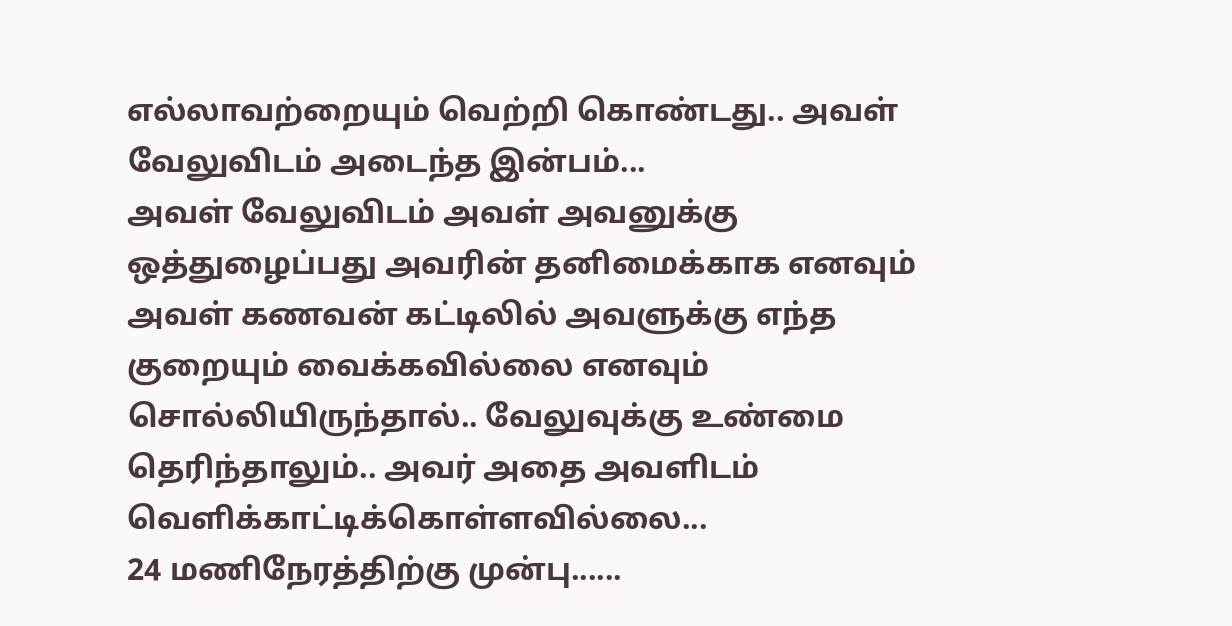எல்லாவற்றையும் வெற்றி கொண்டது.. அவள் வேலுவிடம் அடைந்த இன்பம்...
அவள் வேலுவிடம் அவள் அவனுக்கு ஒத்துழைப்பது அவரின் தனிமைக்காக எனவும்
அவள் கணவன் கட்டிலில் அவளுக்கு எந்த குறையும் வைக்கவில்லை எனவும் சொல்லியிருந்தால்.. வேலுவுக்கு உண்மை தெரிந்தாலும்.. அவர் அதை அவளிடம் வெளிக்காட்டிக்கொள்ளவில்லை...
24 மணிநேரத்திற்கு முன்பு......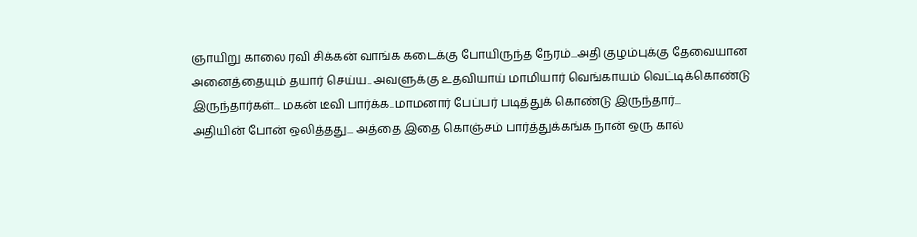ஞாயிறு காலை ரவி சிக்கன் வாங்க கடைக்கு போயிருந்த நேரம்...அதி குழம்புக்கு தேவையான அனைத்தையும் தயார் செய்ய.. அவளுக்கு உதவியாய் மாமியார் வெங்காயம் வெட்டிக்கொண்டு இருந்தார்கள்... மகன் டீவி பார்க்க..மாமனார் பேப்பர் படித்துக் கொண்டு இருந்தார்...
அதியின் போன் ஒலித்தது... அத்தை இதை கொஞ்சம் பார்த்துக்கங்க நான் ஒரு கால்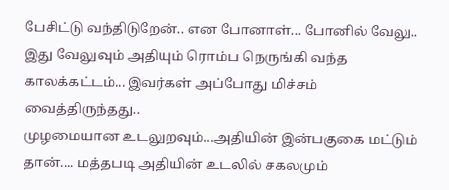பேசிட்டு வந்திடுறேன்.. என போனாள்... போனில் வேலு..
இது வேலுவும் அதியும் ரொம்ப நெருங்கி வந்த காலக்கட்டம்... இவர்கள் அப்போது மிச்சம் வைத்திருந்தது..
முழமையான உடலுறவும்...அதியின் இன்பகுகை மட்டும் தான்.... மத்தபடி அதியின் உடலில் சகலமும்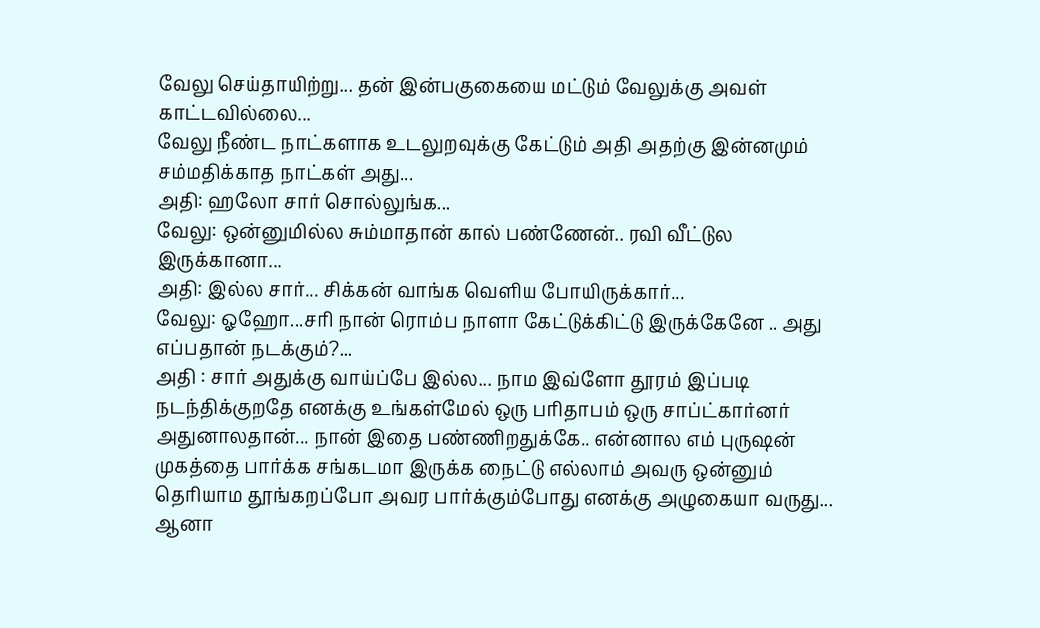வேலு செய்தாயிற்று... தன் இன்பகுகையை மட்டும் வேலுக்கு அவள் காட்டவில்லை...
வேலு நீண்ட நாட்களாக உடலுறவுக்கு கேட்டும் அதி அதற்கு இன்னமும் சம்மதிக்காத நாட்கள் அது...
அதி: ஹலோ சார் சொல்லுங்க...
வேலு: ஒன்னுமில்ல சும்மாதான் கால் பண்ணேன்.. ரவி வீட்டுல இருக்கானா...
அதி: இல்ல சார்... சிக்கன் வாங்க வெளிய போயிருக்கார்...
வேலு: ஓஹோ...சரி நான் ரொம்ப நாளா கேட்டுக்கிட்டு இருக்கேனே .. அது எப்பதான் நடக்கும்?...
அதி : சார் அதுக்கு வாய்ப்பே இல்ல... நாம இவ்ளோ தூரம் இப்படி நடந்திக்குறதே எனக்கு உங்கள்மேல் ஒரு பரிதாபம் ஒரு சாப்ட்கார்னர் அதுனாலதான்... நான் இதை பண்ணிறதுக்கே.. என்னால எம் புருஷன் முகத்தை பார்க்க சங்கடமா இருக்க நைட்டு எல்லாம் அவரு ஒன்னும் தெரியாம தூங்கறப்போ அவர பார்க்கும்போது எனக்கு அழுகையா வருது... ஆனா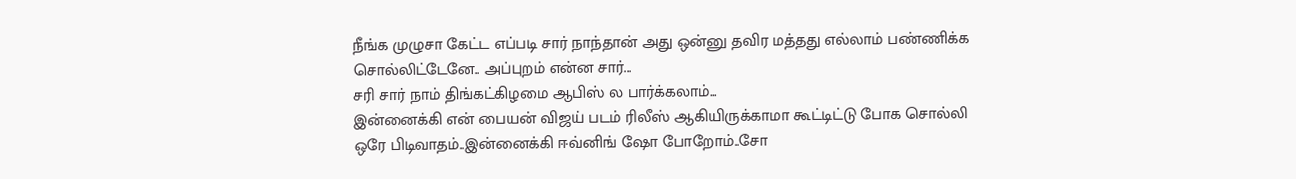நீங்க முழுசா கேட்ட எப்படி சார் நாந்தான் அது ஒன்னு தவிர மத்தது எல்லாம் பண்ணிக்க சொல்லிட்டேனே.. அப்புறம் என்ன சார்...
சரி சார் நாம் திங்கட்கிழமை ஆபிஸ் ல பார்க்கலாம்...
இன்னைக்கி என் பையன் விஜய் படம் ரிலீஸ் ஆகியிருக்காமா கூட்டிட்டு போக சொல்லி ஒரே பிடிவாதம்..இன்னைக்கி ஈவ்னிங் ஷோ போறோம்..சோ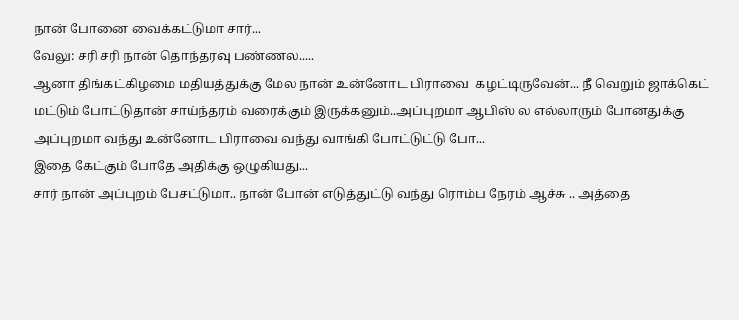நான் போனை வைக்கட்டுமா சார்...
வேலு: சரி சரி நான் தொந்தரவு பண்ணல.....
ஆனா திங்கட்கிழமை மதியத்துக்கு மேல நான் உன்னோட பிராவை  கழட்டிருவேன்... நீ வெறும் ஜாக்கெட் மட்டும் போட்டுதான் சாய்ந்தரம் வரைக்கும் இருக்கனும்..அப்புறமா ஆபிஸ் ல எல்லாரும் போனதுக்கு அப்புறமா வந்து உன்னோட பிராவை வந்து வாங்கி போட்டுட்டு போ...
இதை கேட்கும் போதே அதிக்கு ஒழுகியது...
சார் நான் அப்புறம் பேசட்டுமா.. நான் போன் எடுத்துட்டு வந்து ரொம்ப நேரம் ஆச்சு .. அத்தை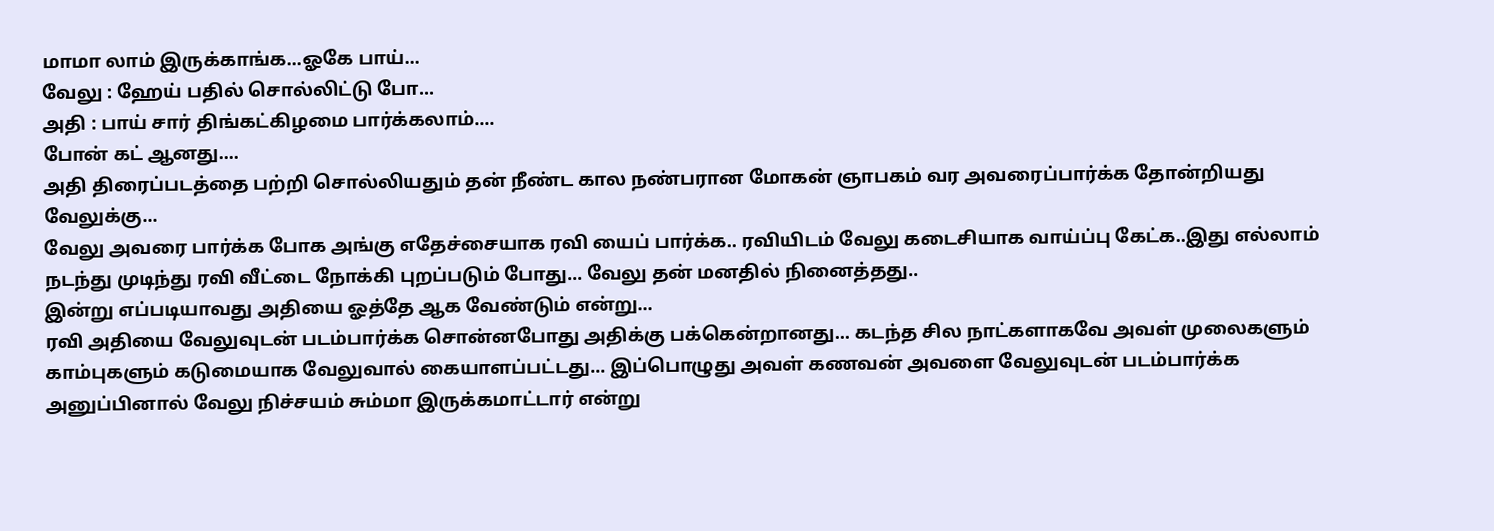மாமா லாம் இருக்காங்க...ஓகே பாய்...
வேலு : ஹேய் பதில் சொல்லிட்டு போ...
அதி : பாய் சார் திங்கட்கிழமை பார்க்கலாம்....
போன் கட் ஆனது....
அதி திரைப்படத்தை பற்றி சொல்லியதும் தன் நீண்ட கால நண்பரான மோகன் ஞாபகம் வர அவரைப்‌பார்க்க தோன்றியது வேலுக்கு...
வேலு அவரை பார்க்க போக அங்கு எதேச்சையாக ரவி யைப் பார்க்க.. ரவியிடம் வேலு கடைசியாக வாய்ப்பு கேட்க..இது எல்லாம் நடந்து முடிந்து ரவி வீட்டை நோக்கி புறப்படும் போது... வேலு தன் மனதில் நினைத்தது..
இன்று எப்படியாவது அதியை ஓத்தே ஆக வேண்டும் என்று...
ரவி அதியை வேலுவுடன் படம்பார்க்க சொன்னபோது அதிக்கு பக்கென்றானது... கடந்த சில நாட்களாகவே அவள் முலைகளும் காம்புகளும் கடுமையாக வேலுவால் கையாளப்பட்டது... இப்பொழுது அவள் கணவன் அவளை வேலுவுடன் படம்பார்க்க அனுப்பினால் வேலு நிச்சயம் சும்மா இருக்கமாட்டார் என்று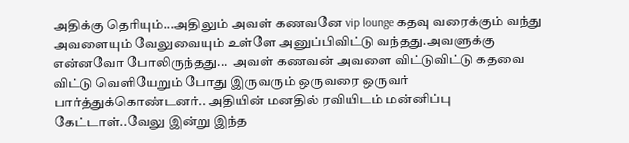அதிக்கு தெரியும்...அதிலும் அவள் கணவனே vip lounge கதவு வரைக்கும் வந்து அவளையும் வேலுவையும் உள்ளே அனுப்பிவிட்டு வந்தது.அவளுக்கு என்னவோ போலிருந்தது...  அவள் கணவன் அவளை விட்டுவிட்டு கதவை விட்டு வெளியேறும் போது இருவரும் ஒருவரை ஒருவர் பார்த்துக்கொண்டனர்.. அதியின் மனதில் ரவியிடம் மன்னிப்பு கேட்டாள்..வேலு இன்று இந்த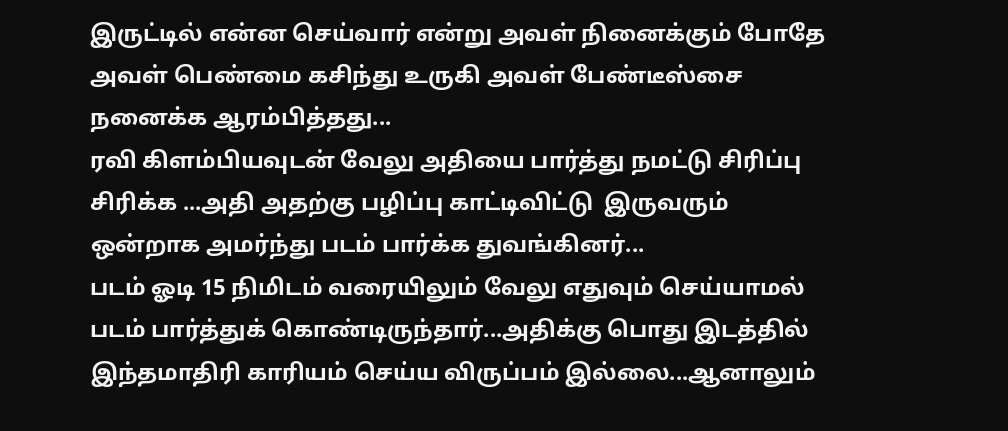இருட்டில் என்ன செய்வார் என்று அவள் நினைக்கும் போதே அவள் பெண்மை கசிந்து உருகி அவள் பேண்டீஸ்சை நனைக்க ஆரம்பித்தது...
ரவி கிளம்பியவுடன் வேலு அதியை பார்த்து நமட்டு சிரிப்பு சிரிக்க ...அதி அதற்கு பழிப்பு காட்டிவிட்டு  இருவரும் ஒன்றாக அமர்ந்து படம் பார்க்க துவங்கினர்...
படம் ஓடி 15 நிமிடம் வரையிலும் வேலு எதுவும் செய்யாமல் படம் பார்த்துக் கொண்டிருந்தார்...அதிக்கு பொது இடத்தில் இந்தமாதிரி காரியம் செய்ய விருப்பம் இல்லை...ஆனாலும்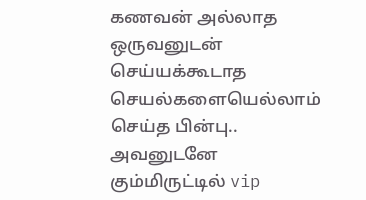கணவன் அல்லாத ஒருவனுடன் செய்யக்கூடாத செயல்களையெல்லாம் செய்த பின்பு.. அவனுடனே கும்மிருட்டில் vip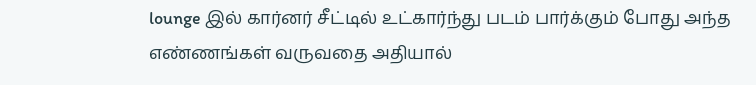lounge இல் கார்னர் சீட்டில் உட்கார்ந்து படம் பார்க்கும் போது அந்த எண்ணங்கள் வருவதை அதியால்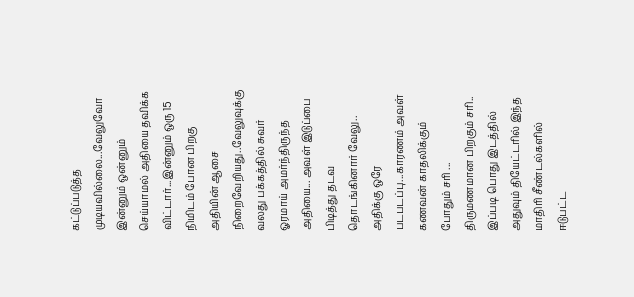கட்டுப்படுத்த முடியவில்லை...வேலுவோ இன்னும் ஒன்னும் செய்யாமல் அதியை தவிக்க விட்டார்...இன்னும் ஒரு 15 நிமிடம் போன பிறகு அதியின் ஆசை நிறைவேறியது..வேலுவுக்கு வலது பக்கத்தில் சுவர் ஓரமாய் அமர்ந்திருந்த அதியை... அவள் இடுப்பை பிடித்து தடவ தொடங்கினார் வேலு.. அதிக்கு ஒரே படபடப்பு...காரணம் அவள் கணவன் காதலிக்கும் போதும் சரி ... திருமணமான பிறகும் சரி.. இப்படி பொது இடத்தில் அதுவும் தியேட்டரில் இந்த மாதிரி சீண்டல்களில் ஈடுபட்ட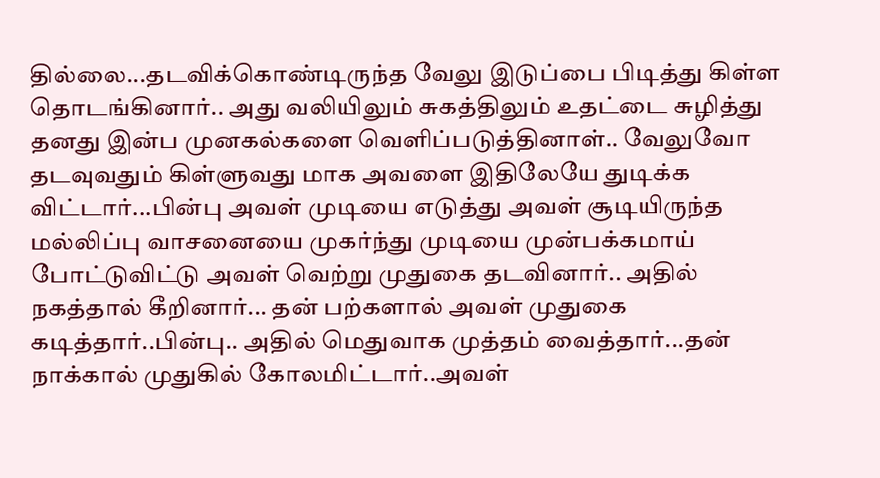தில்லை...தடவிக்கொண்டிருந்த வேலு இடுப்பை பிடித்து கிள்ள தொடங்கினார்.. அது வலியிலும் சுகத்திலும் உதட்டை சுழித்து தனது இன்ப முனகல்களை வெளிப்படுத்தினாள்.. வேலுவோ தடவுவதும் கிள்ளுவது மாக அவளை இதிலேயே துடிக்க விட்டார்...பின்பு அவள் முடியை எடுத்து அவள் சூடியிருந்த மல்லிப்பு வாசனையை முகர்ந்து முடியை முன்பக்கமாய் போட்டுவிட்டு அவள் வெற்று முதுகை தடவினார்.. அதில் நகத்தால் கீறினார்... தன் பற்களால் அவள் முதுகை கடித்தார்..பின்பு.. அதில் மெதுவாக முத்தம் வைத்தார்...தன் நாக்கால் முதுகில் கோலமிட்டார்..அவள்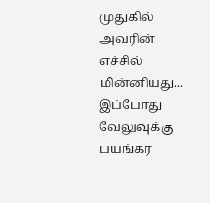முதுகில் அவரின் எச்சில் மின்னியது... இப்போது வேலுவுக்கு பயங்கர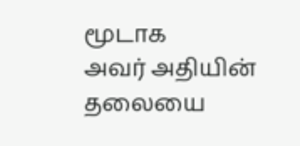மூடாக
அவர் அதியின் தலையை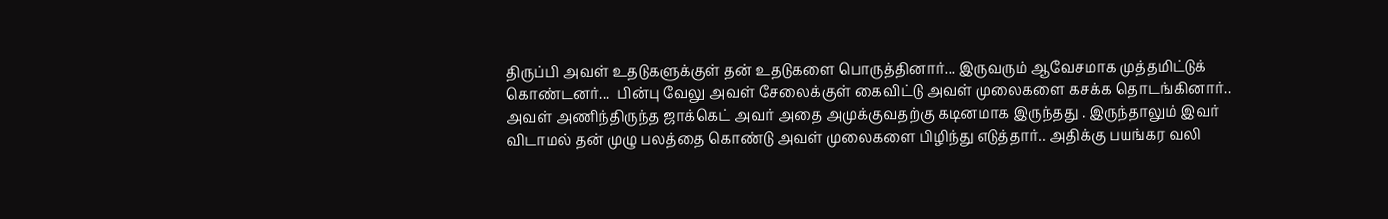திருப்பி அவள் உதடுகளுக்குள் தன் உதடுகளை பொருத்தினார்... இருவரும் ஆவேசமாக முத்தமிட்டுக் கொண்டனர்...  பின்பு வேலு அவள் சேலைக்குள் கைவிட்டு அவள் முலைகளை கசக்க தொடங்கினார்.. அவள் அணிந்திருந்த ஜாக்கெட் அவர் அதை அமுக்குவதற்கு கடினமாக இருந்தது . இருந்தாலும் இவர் விடாமல் தன் முழு பலத்தை கொண்டு அவள் முலைகளை பிழிந்து எடுத்தார்.. அதிக்கு பயங்கர வலி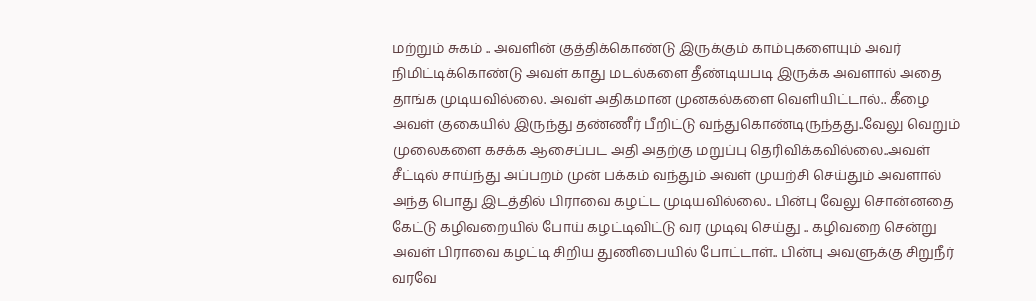மற்றும் சுகம் .. அவளின் குத்திக்கொண்டு இருக்கும் காம்புகளையும் அவர் நிமிட்டிக்கொண்டு அவள் காது மடல்களை தீண்டியபடி இருக்க அவளால் அதை தாங்க முடியவில்லை. அவள் அதிகமான முனகல்களை வெளியிட்டால்.. கீழை அவள் குகையில் இருந்து தண்ணீர் பீறிட்டு வந்துகொண்டிருந்தது..வேலு வெறும் முலைகளை கசக்க ஆசைப்பட அதி அதற்கு மறுப்பு தெரிவிக்கவில்லை..அவள் சீட்டில் சாய்ந்து அப்பறம் முன் பக்கம் வந்தும் அவள் முயற்சி செய்தும் அவளால் அந்த பொது இடத்தில் பிராவை கழட்ட முடியவில்லை.. பின்பு வேலு சொன்னதை கேட்டு கழிவறையில் போய் கழட்டிவிட்டு வர முடிவு செய்து .. கழிவறை சென்று அவள் பிராவை கழட்டி சிறிய துணிபையில் போட்டாள்.. பின்பு அவளுக்கு சிறுநீர் வரவே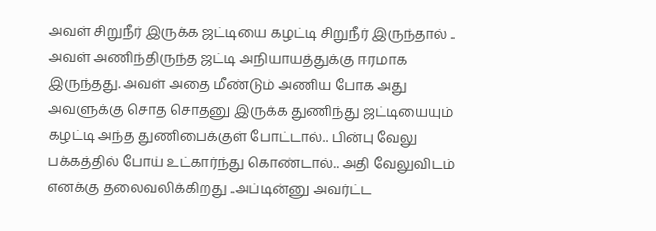அவள் சிறுநீர் இருக்க ஜட்டியை கழட்டி சிறுநீர் இருந்தால் .. அவள் அணிந்திருந்த ஜட்டி அநியாயத்துக்கு ஈரமாக இருந்தது. அவள் அதை மீண்டும் அணிய போக அது அவளுக்கு சொத சொதனு இருக்க துணிந்து ஜட்டியையும் கழட்டி அந்த துணிபைக்குள் போட்டால்.. பின்பு வேலு பக்கத்தில் போய் உட்கார்ந்து கொண்டால்.. அதி வேலுவிடம் எனக்கு தலைவலிக்கிறது ..அப்டின்னு அவர்ட்ட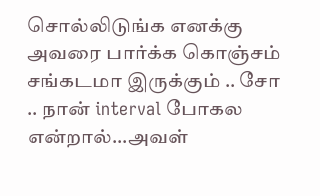சொல்லிடுங்க எனக்கு அவரை பார்க்க கொஞ்சம் சங்கடமா இருக்கும் .. சோ .. நான் interval போகல என்றால்...அவள்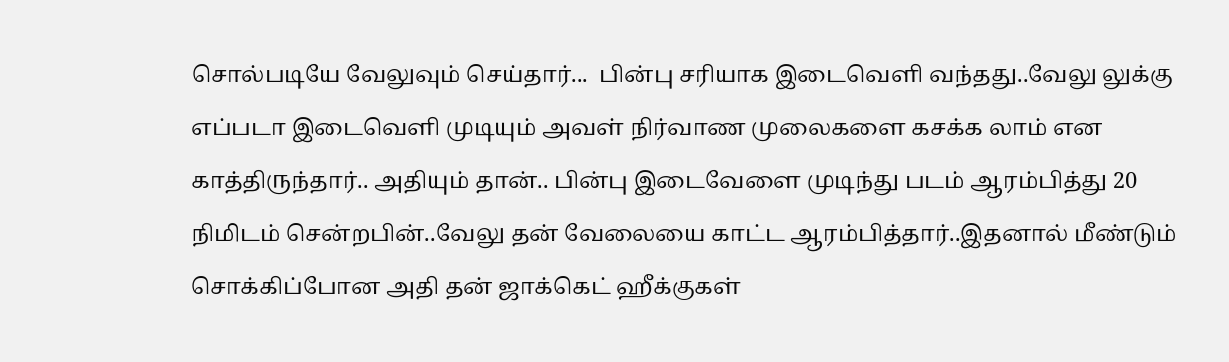சொல்படியே வேலுவும் செய்தார்...  பின்பு சரியாக இடைவெளி வந்தது..வேலு லுக்கு எப்படா இடைவெளி முடியும் அவள் நிர்வாண முலைகளை கசக்க லாம் என காத்திருந்தார்.. அதியும் தான்.. பின்பு இடைவேளை முடிந்து படம் ஆரம்பித்து 20 நிமிடம் சென்றபின்..வேலு தன் வேலையை காட்ட ஆரம்பித்தார்..இதனால் மீண்டும் சொக்கிப்போன அதி தன் ஜாக்கெட் ஹீக்குகள்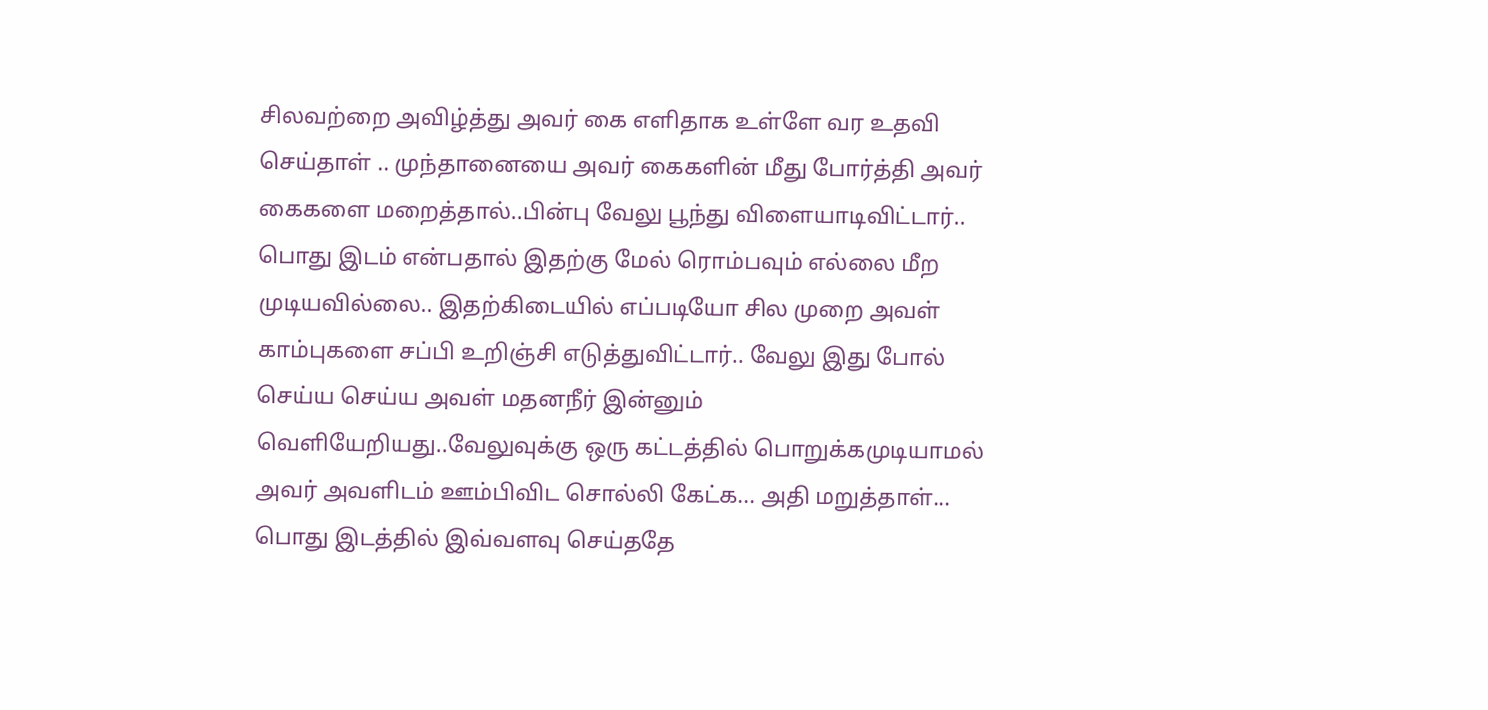சிலவற்றை அவிழ்த்து அவர் கை எளிதாக உள்ளே வர உதவி செய்தாள் .. முந்தானையை அவர் கைகளின் மீது போர்த்தி அவர் கைகளை மறைத்தால்..பின்பு வேலு பூந்து விளையாடிவிட்டார்.. பொது இடம் என்பதால் இதற்கு மேல் ரொம்பவும் எல்லை மீற முடியவில்லை.. இதற்கிடையில் எப்படியோ சில முறை அவள் காம்புகளை சப்பி உறிஞ்சி எடுத்துவிட்டார்.. வேலு இது போல் செய்ய செய்ய அவள் மதனநீர் இன்னும் வெளியேறியது..வேலுவுக்கு ஒரு கட்டத்தில் பொறுக்கமுடியாமல் அவர் அவளிடம் ஊம்பிவிட சொல்லி கேட்க... அதி மறுத்தாள்... பொது இடத்தில் இவ்வளவு செய்ததே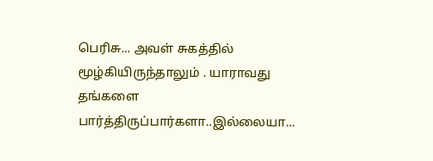பெரிசு... அவள் சுகத்தில் மூழ்கியிருந்தாலும் . யாராவது தங்களை பார்த்திருப்பார்களா..இல்லையா...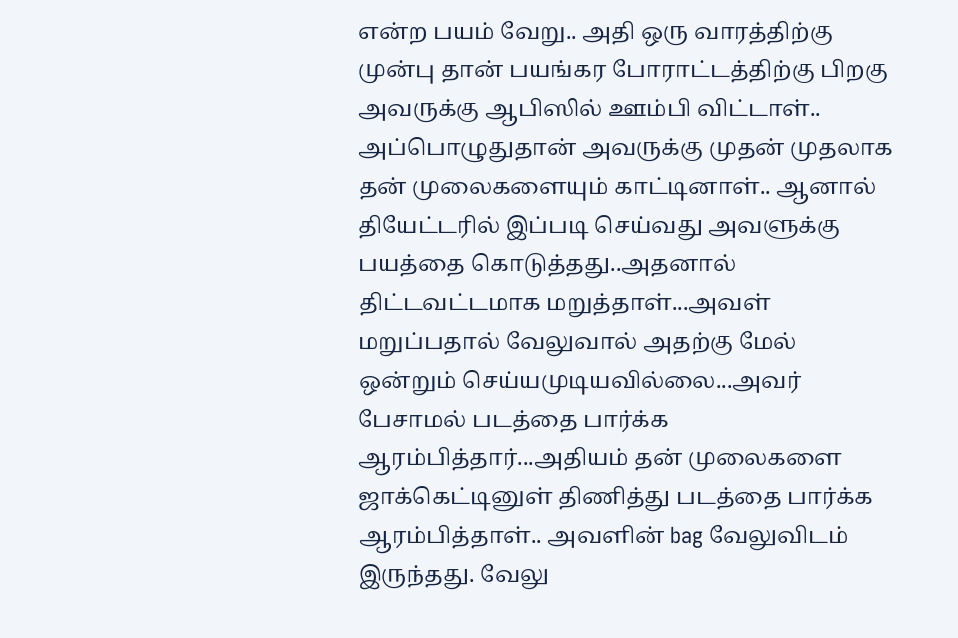என்ற பயம் வேறு.. அதி ஒரு வாரத்திற்கு முன்பு தான் பயங்கர போராட்டத்திற்கு பிறகு அவருக்கு ஆபிஸில் ஊம்பி விட்டாள்.. அப்பொழுதுதான் அவருக்கு முதன் முதலாக தன் முலைகளையும் காட்டினாள்.. ஆனால் தியேட்டரில் இப்படி செய்வது அவளுக்கு பயத்தை கொடுத்தது..அதனால் திட்டவட்டமாக மறுத்தாள்...அவள் மறுப்பதால் வேலுவால் அதற்கு மேல் ஒன்றும் செய்யமுடியவில்லை...அவர் பேசாமல் படத்தை பார்க்க ஆரம்பித்தார்...அதியம் தன் முலைகளை ஜாக்கெட்டினுள் திணித்து படத்தை பார்க்க ஆரம்பித்தாள்.. அவளின் bag வேலுவிடம் இருந்தது. வேலு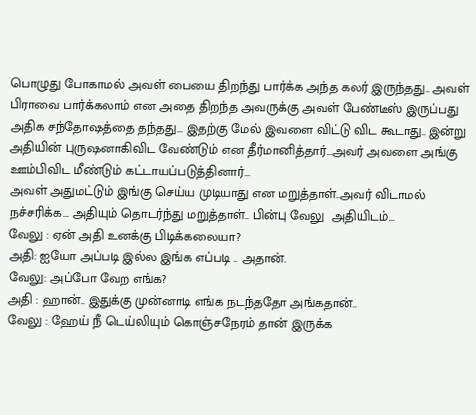பொழுது போகாமல் அவள் பையை திறந்து பார்க்க அந்த கலர் இருந்தது.. அவள் பிராவை பார்க்கலாம் என அதை திறந்த அவருக்கு அவள் பேண்டீஸ் இருப்பது அதிக சந்தோஷத்தை தந்தது... இதற்கு மேல் இவளை விட்டு விட கூடாது.. இன்று அதியின் புருஷனாகிவிட வேண்டும் என தீர்மானித்தார்...அவர் அவளை அங்கு ஊம்பிவிட மீண்டும் கட்டாயப்படுத்தினார்...
அவள் அதுமட்டும் இங்கு செய்ய முடியாது என மறுத்தாள்..அவர் விடாமல் நச்சரிக்க... அதியும் தொடர்ந்து மறுத்தாள்.. பின்பு வேலு  அதியிடம்...
வேலு : ஏன் அதி உனக்கு பிடிக்கலையா?
அதி: ஐயோ அப்படி இல்ல இங்க எப்படி .. அதான்.
வேலு: அப்போ வேற எங்க?
அதி : ஹான்.. இதுக்கு முன்னாடி எங்க நடந்ததோ அங்கதான்..
வேலு : ஹேய் நீ டெய்லியும் கொஞ்சநேரம் தான் இருக்க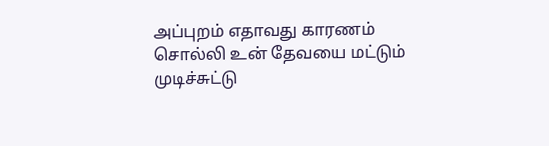அப்புறம் எதாவது காரணம் சொல்லி உன் தேவயை மட்டும் முடிச்சுட்டு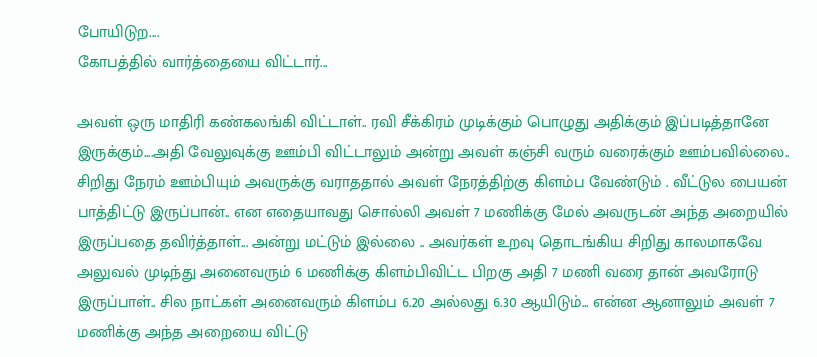போயிடுற....
கோபத்தில் வார்த்தையை விட்டார்...

அவள் ஒரு மாதிரி கண்கலங்கி விட்டாள்.. ரவி சீக்கிரம் முடிக்கும் பொழுது அதிக்கும் இப்படித்தானே இருக்கும்....அதி வேலுவுக்கு ஊம்பி விட்டாலும் அன்று அவள் கஞ்சி வரும் வரைக்கும் ஊம்பவில்லை.. சிறிது நேரம் ஊம்பியும் அவருக்கு வராததால் அவள் நேரத்திற்கு கிளம்ப வேண்டும் . வீட்டுல பையன் பாத்திட்டு இருப்பான்.. என எதையாவது சொல்லி அவள் 7 மணிக்கு மேல் அவருடன் அந்த அறையில் இருப்பதை தவிர்த்தாள்... அன்று மட்டும் இல்லை .. அவர்கள் உறவு தொடங்கிய சிறிது காலமாகவே அலுவல் முடிந்து அனைவரும் 6 மணிக்கு கிளம்பிவிட்ட பிறகு அதி 7 மணி வரை தான் அவரோடு இருப்பாள்.. சில நாட்கள் அனைவரும் கிளம்ப 6.20 அல்லது 6.30 ஆயிடும்... என்ன ஆனாலும் அவள் 7 மணிக்கு அந்த அறையை விட்டு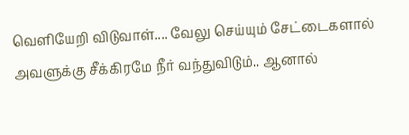வெளியேறி விடுவாள்.... வேலு செய்யும் சேட்டைகளால் அவளுக்கு சீக்கிரமே நீர் வந்துவிடும்.. ஆனால்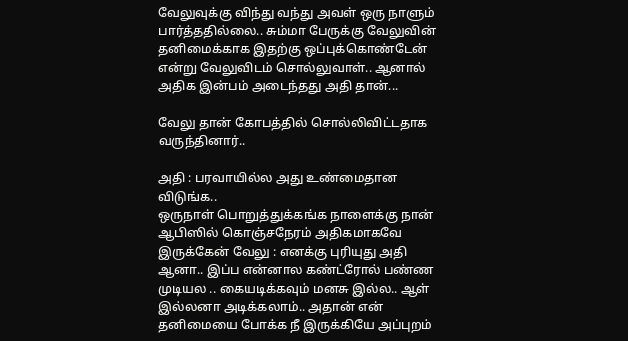வேலுவுக்கு விந்து வந்து அவள் ஒரு நாளும் பார்த்ததில்லை.. சும்மா பேருக்கு வேலுவின் தனிமைக்காக இதற்கு ஒப்புக்கொண்டேன் என்று வேலுவிடம் சொல்லுவாள்.. ஆனால் அதிக இன்பம் அடைந்தது அதி தான்...

வேலு தான் கோபத்தில் சொல்லிவிட்டதாக வருந்தினார்..

அதி : பரவாயில்ல அது உண்மைதான விடுங்க..
ஒருநாள் பொறுத்துக்கங்க நாளைக்கு நான் ஆபிஸில் கொஞ்சநேரம் அதிகமாகவே இருக்கேன் வேலு : எனக்கு புரியுது அதி ஆனா.. இப்ப என்னால கண்ட்ரோல் பண்ண முடியல .. கையடிக்கவும் மனசு இல்ல.. ஆள் இல்லனா அடிக்கலாம்.. அதான் என் தனிமையை போக்க நீ இருக்கியே அப்புறம்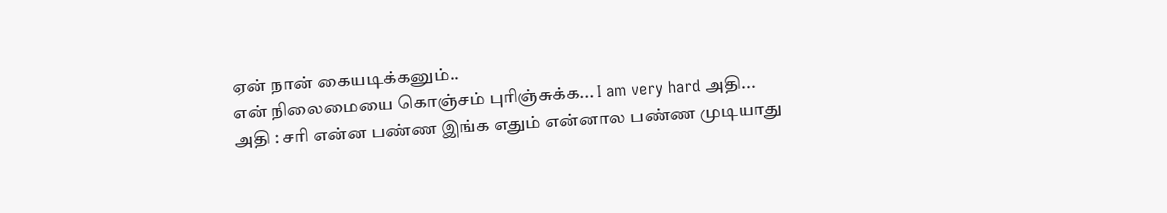ஏன் நான் கையடிக்கனும்..
என் நிலைமையை கொஞ்சம் புரிஞ்சுக்க... I am very hard அதி...
அதி : சரி என்ன பண்ண இங்க எதும் என்னால பண்ண முடியாது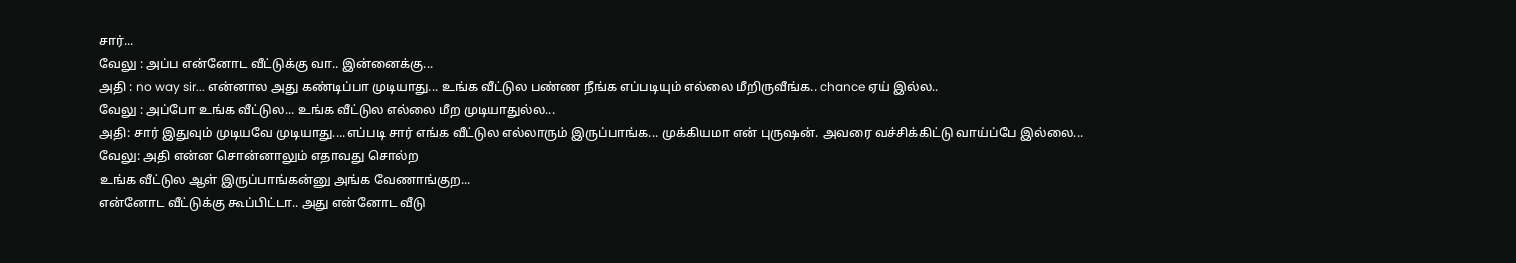சார்...
வேலு : அப்ப என்னோட வீட்டுக்கு வா.. இன்னைக்கு...
அதி : no way sir... என்னால அது கண்டிப்பா முடியாது... உங்க வீட்டுல பண்ண நீங்க எப்படியும் எல்லை மீறிருவீங்க.. chance ஏய் இல்ல..
வேலு : அப்போ உங்க வீட்டுல... உங்க வீட்டுல எல்லை மீற முடியாதுல்ல...
அதி: சார் இதுவும் முடியவே முடியாது....எப்படி சார் எங்க வீட்டுல எல்லாரும் இருப்பாங்க... முக்கியமா என் புருஷன். அவரை வச்சிக்கிட்டு வாய்ப்பே இல்லை...
வேலு: அதி என்ன சொன்னாலும் எதாவது சொல்ற
உங்க வீட்டுல ஆள் இருப்பாங்கன்னு அங்க வேணாங்குற...
என்னோட வீட்டுக்கு கூப்பிட்டா.. அது என்னோட வீடு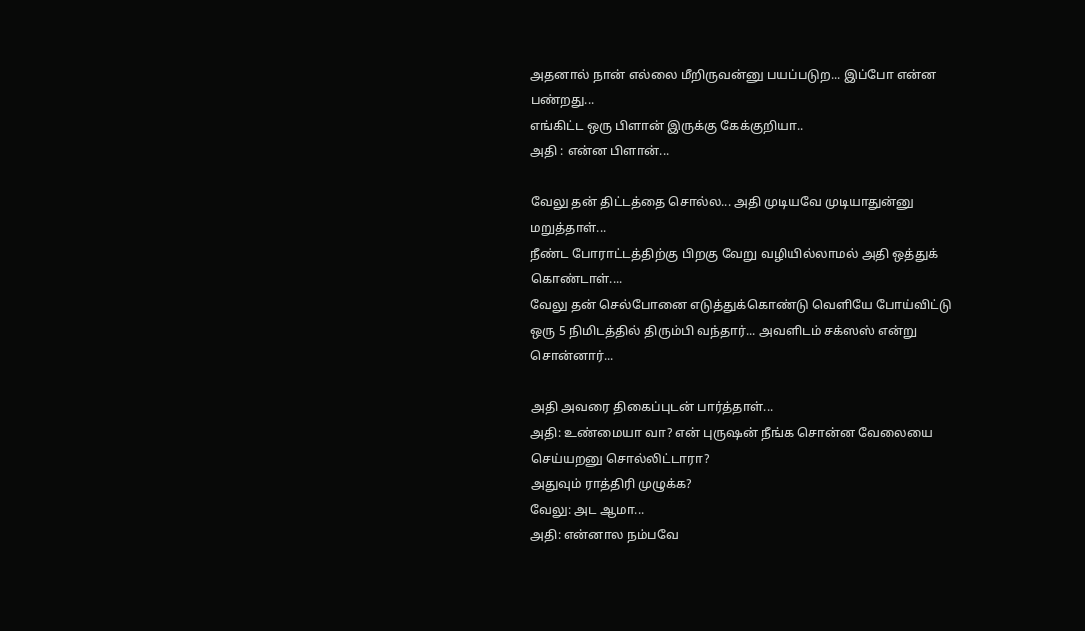அதனால் நான் எல்லை மீறிருவன்னு பயப்படுற... இப்போ என்ன பண்றது...
எங்கிட்ட ஒரு பிளான் இருக்கு கேக்குறியா..
அதி : என்ன பிளான்...

வேலு தன் திட்டத்தை சொல்ல... அதி முடியவே முடியாதுன்னு மறுத்தாள்...
நீண்ட போராட்டத்திற்கு பிறகு வேறு வழியில்லாமல் அதி ஒத்துக் கொண்டாள்....
வேலு தன் செல்போனை எடுத்துக்கொண்டு வெளியே போய்விட்டு ஒரு 5 நிமிடத்தில் திரும்பி வந்தார்... அவளிடம் சக்ஸஸ் என்று சொன்னார்...

அதி அவரை திகைப்புடன் பார்த்தாள்...
அதி: உண்மையா வா? என் புருஷன் நீங்க சொன்ன வேலையை செய்யறனு சொல்லிட்டாரா?
அதுவும் ராத்திரி முழுக்க?
வேலு: அட ஆமா...
அதி: என்னால நம்பவே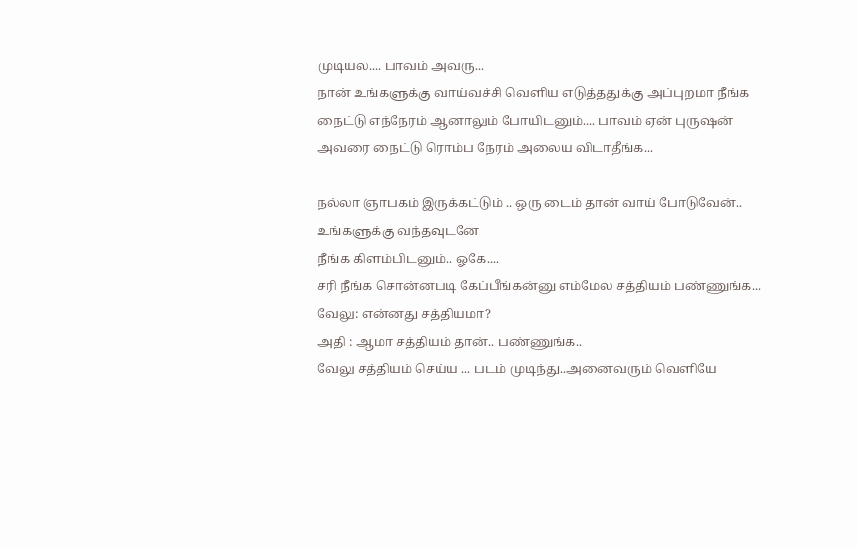முடியல.... பாவம் அவரு...
நான் உங்களுக்கு வாய்வச்சி வெளிய எடுத்ததுக்கு அப்புறமா நீங்க நைட்டு எந்நேரம் ஆனாலும் போயிடனும்.... பாவம் ஏன் புருஷன் அவரை நைட்டு ரொம்ப நேரம் அலைய விடாதீங்க‌...

நல்லா ஞாபகம் இருக்கட்டும் .. ஒரு டைம் தான் வாய் போடுவேன்.. உங்களுக்கு வந்தவுடனே
நீங்க கிளம்பிடனும்.. ஓகே....
சரி நீங்க சொன்னபடி கேப்பீங்கன்னு எம்மேல சத்தியம் பண்ணுங்க...
வேலு: என்னது சத்தியமா?
அதி : ஆமா சத்தியம் தான்.. பண்ணுங்க..
வேலு சத்தியம் செய்ய ... படம் முடிந்து..அனைவரும் வெளியே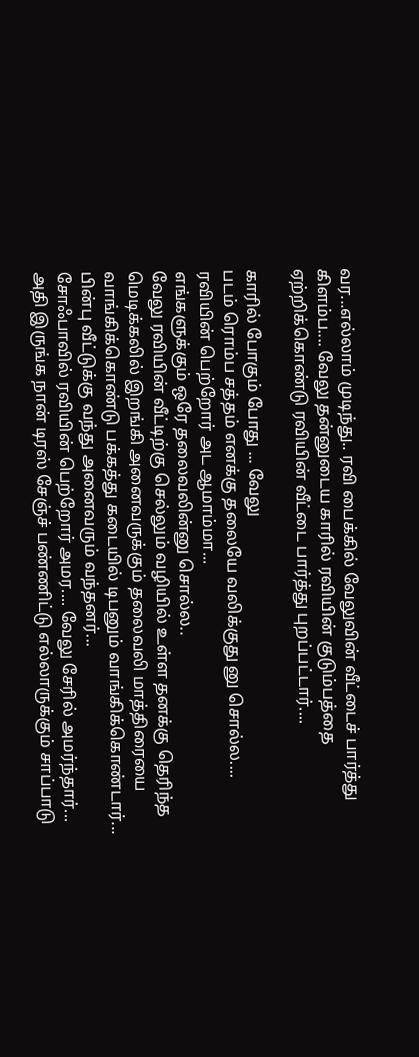வர...எல்லாம் முடிந்து.. ரவி பைக்கில் வேலுவின் வீட்டைச் பார்த்து கிளம்ப.... வேலு தன்னுடைய காரில் ரவியின் குடும்பத்தை ஏற்றிக்கொண்டு ரவியின் வீட்டை பார்த்து புறப்பட்டார்....

காரில் போகும் போது ... வேலு
படம் ரொம்ப சத்தம் எனக்கு தலையே வலிக்குது னு சொல்ல.... ரவியின் பெற்றோர் அட ஆமாம்மா...
எங்களுக்கும் ஒரே தலைவலின்னு சொல்ல..
வேலு ரவியின் வீட்டிற்கு செல்லும் வழியில் உள்ள தனக்கு தெரிந்த மெடிக்கலில் இறங்கி அனைவருக்கும் தலைவலி மாத்திரையை வாங்கிக்கொண்டு பக்கத்து கடையில் டிபனும் வாங்கிக்கொண்டார்... பின்பு வீட்டுக்கு வந்து அனைவரும் வந்தனர்...
சோஃபாவில் ரவியின் பெற்றோர் அமர.... வேலு சேரில் அமர்ந்தார்...
அதி இருங்க நான் டிரஸ் சேஞ்ச் பண்ணிட்டு எல்லாருக்கும் சாப்பாடு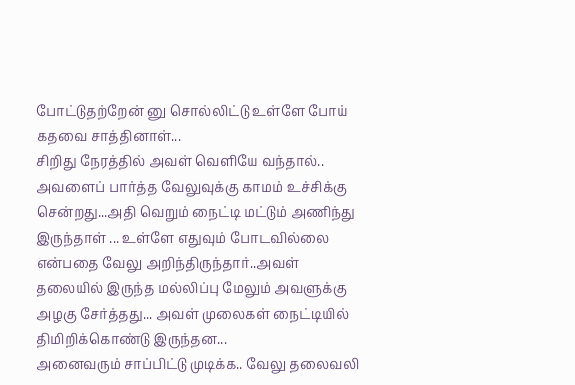போட்டுதற்றேன் னு சொல்லிட்டு உள்ளே போய் கதவை சாத்தினாள்...
சிறிது நேரத்தில் அவள் வெளியே வந்தால்..
அவளைப் பார்த்த வேலுவுக்கு காமம் உச்சிக்கு சென்றது...அதி வெறும் நைட்டி மட்டும் அணிந்து
இருந்தாள் ... உள்ளே எதுவும் போடவில்லை என்பதை வேலு அறிந்திருந்தார்..அவள் தலையில் இருந்த மல்லிப்பு மேலும் அவளுக்கு அழகு சேர்த்தது... அவள் முலைகள் நைட்டியில் திமிறிக்கொண்டு இருந்தன...
அனைவரும் சாப்பிட்டு முடிக்க.. வேலு தலைவலி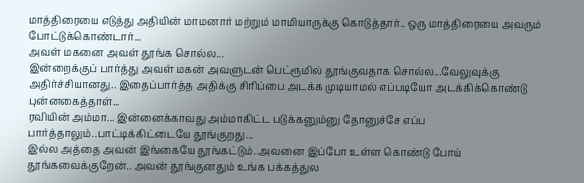மாத்திரையை எடுத்து அதியின் மாமனார் மற்றும் மாமியாருக்கு கொடுத்தார்.. ஒரு மாத்திரையை அவரும் போட்டுக்கொண்டார்...
அவள் மகனை அவள் தூங்க சொல்ல...
இன்றைக்குப் பார்த்து அவள் மகன் அவளுடன் பெட்ரூமில் தூங்குவதாக சொல்ல...வேலுவுக்கு அதிர்ச்சியானது.. இதைப்பார்த்த அதிக்கு சிரிப்பை அடக்க முடியாமல் எப்படியோ அடக்கிக்கொண்டு புன்னகைத்தாள்...
ரவியின் அம்மா... இன்னைக்காவது அம்மாகிட்ட படுக்கனும்னு தோனுச்சே எப்ப பார்த்தாலும்..பாட்டிக்கிட்டையே தூங்குறது...
இல்ல அத்தை அவன் இங்கையே தூங்கட்டும்..அவனை இப்போ உள்ள கொண்டு போய் தூங்கவைக்குறேன்.. அவன் தூங்குனதும் உங்க பக்கத்துல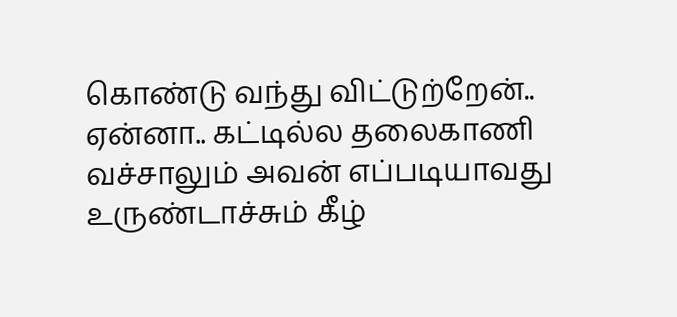கொண்டு வந்து விட்டுற்றேன்..
ஏன்னா.. கட்டில்ல தலைகாணி வச்சாலும் அவன் எப்படியாவது உருண்டாச்சும் கீழ்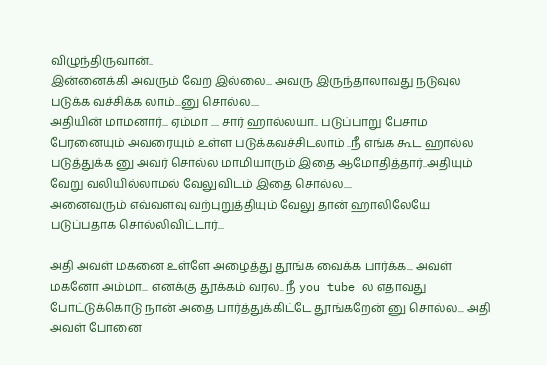விழுந்திருவான்..
இன்னைக்கி அவரும் வேற இல்லை... அவரு இருந்தாலாவது நடுவுல படுக்க வச்சிக்க லாம்...னு சொல்ல....
அதியின் மாமனார்... ஏம்மா .... சார் ஹால்லயா.. படுப்பாறு பேசாம பேரனையும் அவரையும் உள்ள படுக்கவச்சிடலாம் ..நீ எங்க கூட ஹால்ல படுத்துக்க னு அவர் சொல்ல மாமியாரும் இதை ஆமோதித்தார்..அதியும் வேறு வலியில்லாமல் வேலுவிடம் இதை சொல்ல....
அனைவரும் எவ்வளவு வற்புறுத்தியும் வேலு தான் ஹாலிலேயே படுப்பதாக சொல்லிவிட்டார்...

அதி அவள் மகனை உள்ளே அழைத்து தூங்க வைக்க பார்க்க... அவள் மகனோ அம்மா... எனக்கு தூக்கம் வரல.. நீ you tube ல எதாவது போட்டுக்கொடு நான் அதை பார்த்துக்கிட்டே தூங்கறேன் னு சொல்ல... அதி அவள் போனை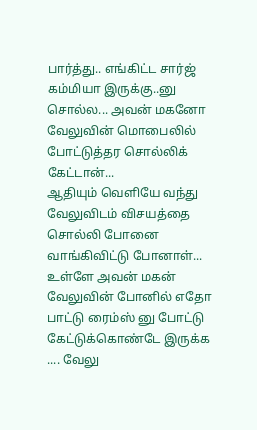பார்த்து.. எங்கிட்ட சார்ஜ் கம்மியா இருக்கு..னு சொல்ல... அவன் மகனோ வேலுவின் மொபைலில் போட்டுத்தர சொல்லிக் கேட்டான்...
ஆதியும் வெளியே வந்து வேலுவிடம் விசயத்தை சொல்லி போனை வாங்கிவிட்டு போனாள்...
உள்ளே அவன் மகன் வேலுவின் போனில் எதோ பாட்டு ரைம்ஸ் னு போட்டு கேட்டுக்கொண்டே இருக்க .... வேலு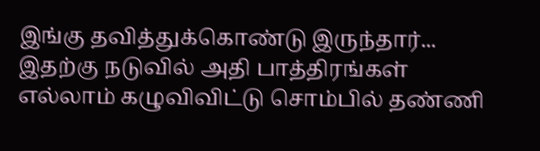இங்கு தவித்துக்கொண்டு இருந்தார்...
இதற்கு நடுவில் அதி பாத்திரங்கள் எல்லாம் கழுவிவிட்டு சொம்பில் தண்ணி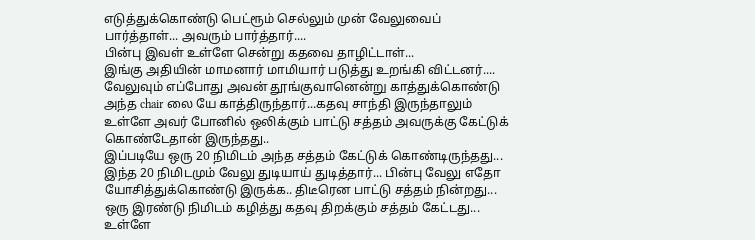எடுத்துக்கொண்டு பெட்ரூம் செல்லும் முன் வேலுவைப் பார்த்தாள்... அவரும் பார்த்தார்....
பின்பு இவள் உள்ளே சென்று கதவை தாழிட்டாள்...
இங்கு அதியின் மாமனார் மாமியார் படுத்து உறங்கி விட்டனர்.... வேலுவும் எப்போது அவன் தூங்குவானென்று காத்துக்கொண்டு அந்த chair லை யே காத்திருந்தார்...கதவு சாந்தி இருந்தாலும் உள்ளே அவர் போனில் ஒலிக்கும் பாட்டு சத்தம் அவருக்கு கேட்டுக் கொண்டேதான் இருந்தது..
இப்படியே ஒரு 20 நிமிடம் அந்த சத்தம் கேட்டுக் கொண்டிருந்தது... இந்த 20 நிமிடமும் வேலு துடியாய் துடித்தார்... பின்பு வேலு எதோ யோசித்துக்கொண்டு இருக்க.. திடீரென பாட்டு சத்தம் நின்றது... ஒரு இரண்டு நிமிடம் கழித்து கதவு திறக்கும் சத்தம் கேட்டது... உள்ளே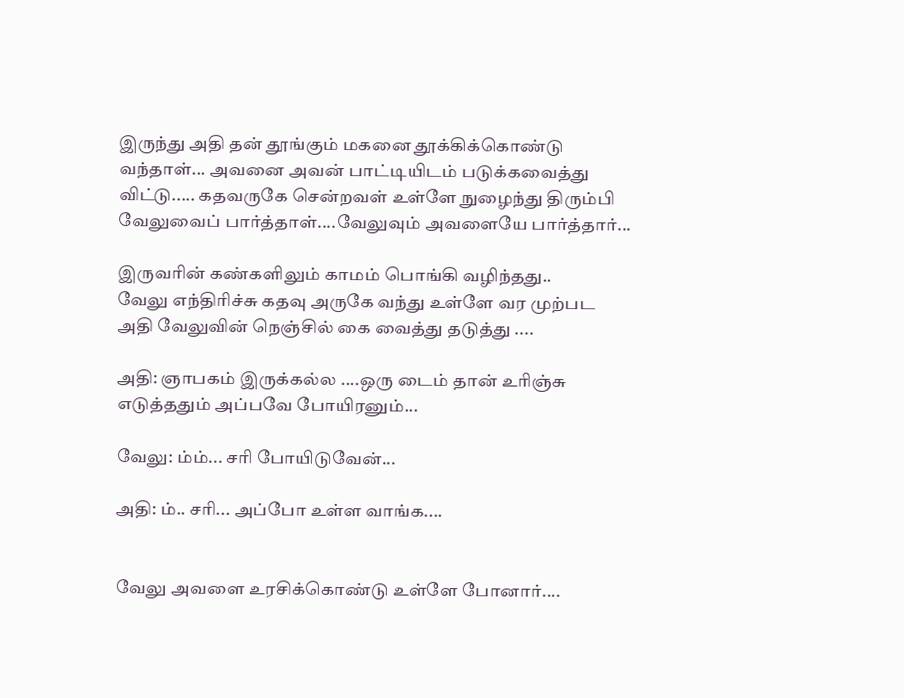இருந்து அதி தன் தூங்கும் மகனை தூக்கிக்கொண்டு வந்தாள்... அவனை அவன் பாட்டியிடம் படுக்கவைத்து விட்டு..... கதவருகே சென்றவள் உள்ளே நுழைந்து திரும்பி வேலுவைப் பார்த்தாள்....வேலுவும் அவளையே பார்த்தார்...

இருவரின் கண்களிலும் காமம் பொங்கி வழிந்தது..
வேலு எந்திரிச்சு கதவு அருகே வந்து உள்ளே வர முற்பட அதி வேலுவின் நெஞ்சில் கை வைத்து தடுத்து ....

அதி: ஞாபகம் இருக்கல்ல ....ஒரு டைம் தான் உரிஞ்சு எடுத்ததும் அப்பவே போயிரனும்...

வேலு: ம்ம்... சரி போயிடுவேன்...

அதி: ம்.. சரி... அப்போ உள்ள வாங்க....


வேலு அவளை உரசிக்கொண்டு உள்ளே போனார்....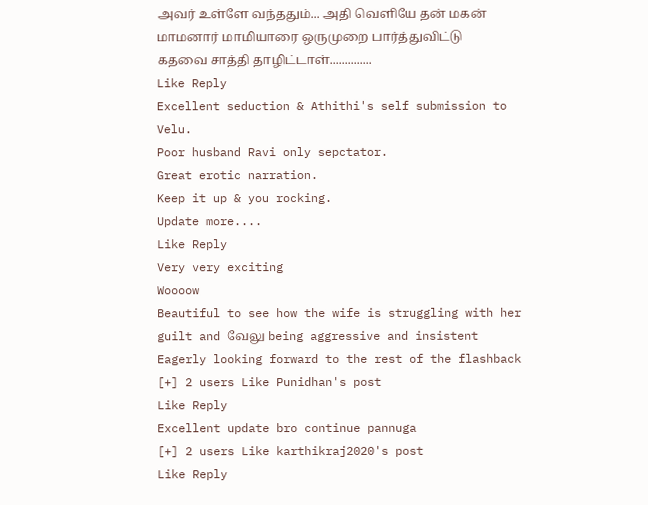அவர் உள்ளே வந்ததும்... அதி வெளியே தன் மகன் மாமனார் மாமியாரை ஒருமுறை பார்த்துவிட்டு
கதவை சாத்தி தாழிட்டாள்..............
Like Reply
Excellent seduction & Athithi's self submission to Velu.
Poor husband Ravi only sepctator.
Great erotic narration.
Keep it up & you rocking.
Update more....
Like Reply
Very very exciting
Woooow
Beautiful to see how the wife is struggling with her guilt and வேலு being aggressive and insistent
Eagerly looking forward to the rest of the flashback
[+] 2 users Like Punidhan's post
Like Reply
Excellent update bro continue pannuga
[+] 2 users Like karthikraj2020's post
Like Reply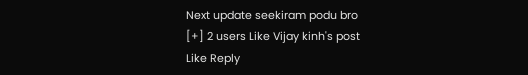Next update seekiram podu bro
[+] 2 users Like Vijay kinh's post
Like Reply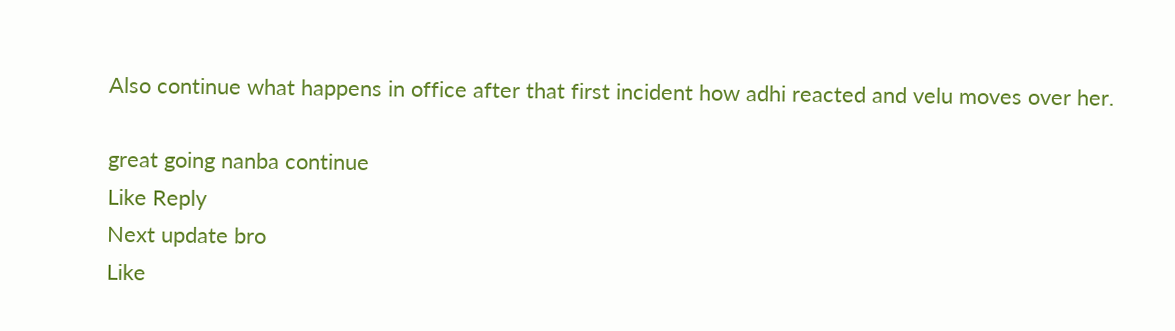Also continue what happens in office after that first incident how adhi reacted and velu moves over her.

great going nanba continue
Like Reply
Next update bro
Like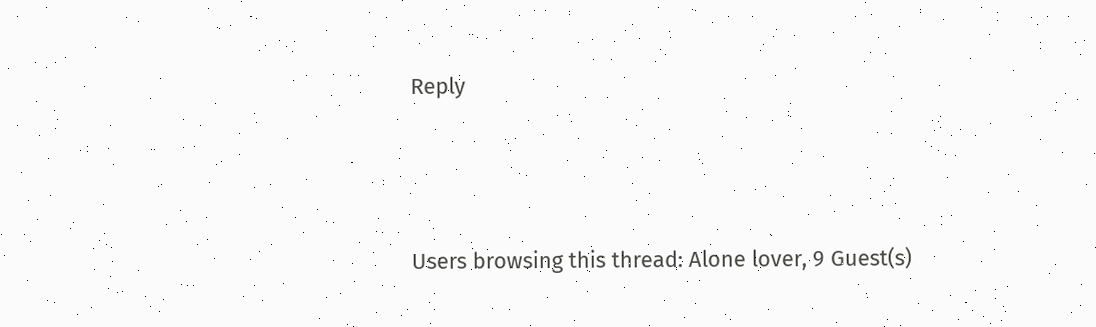Reply




Users browsing this thread: Alone lover, 9 Guest(s)